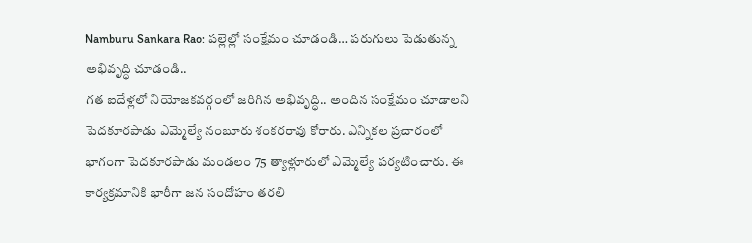Namburu Sankara Rao: పల్లెల్లో సంక్షేమం చూడండి… పరుగులు పెడుతున్న అభివృద్ధి చూడండి..
గత ఐదేళ్లలో నియోజకవర్గంలో జరిగిన అభివృద్ధి.. అందిన సంక్షేమం చూడాలని పెదకూరపాడు ఎమ్మెల్యే నంబూరు శంకరరావు కోరారు. ఎన్నికల ప్రచారంలో భాగంగా పెదకూరపాడు మండలం 75 త్యాళ్లూరులో ఎమ్మెల్యే పర్యటించారు. ఈ కార్యక్రమానికి భారీగా జన సందోహం తరలి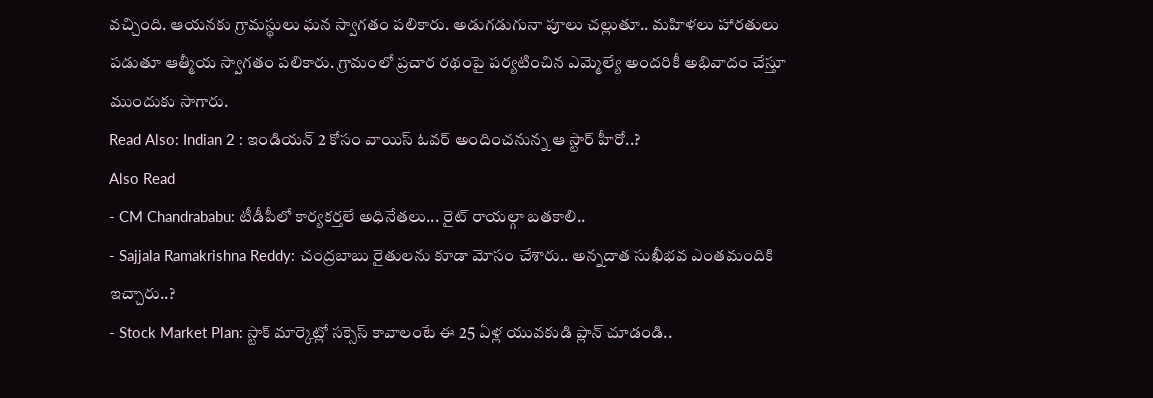వచ్చింది. ఆయనకు గ్రామస్థులు ఘన స్వాగతం పలికారు. అడుగడుగునా పూలు చల్లుతూ.. మహిళలు హారతులు పడుతూ ఆత్మీయ స్వాగతం పలికారు. గ్రామంలో ప్రచార రథంపై పర్యటించిన ఎమ్మెల్యే అందరికీ అభివాదం చేస్తూ ముందుకు సాగారు.
Read Also: Indian 2 : ఇండియన్ 2 కోసం వాయిస్ ఓవర్ అందించనున్న ఆ స్టార్ హీరో..?
Also Read
- CM Chandrababu: టీడీపీలో కార్యకర్తలే అధినేతలు... రైట్ రాయల్గా బతకాలి..
- Sajjala Ramakrishna Reddy: చంద్రబాబు రైతులను కూడా మోసం చేశారు.. అన్నదాత సుఖీభవ ఎంతమందికి ఇచ్చారు..?
- Stock Market Plan: స్టాక్ మార్కెట్లో సక్సెస్ కావాలంటే ఈ 25 ఏళ్ల యువకుడి ప్లాన్ చూడండి..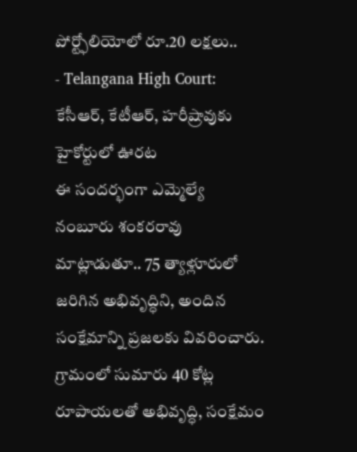పోర్ట్ఫోలియోలో రూ.20 లక్షలు..
- Telangana High Court: కేసీఆర్, కేటీఆర్, హరీష్రావుకు హైకోర్టులో ఊరట
ఈ సందర్భంగా ఎమ్మెల్యే నంబూరు శంకరరావు మాట్లాడుతూ.. 75 త్యాళ్లూరులో జరిగిన అభివృద్ధిని, అందిన సంక్షేమాన్ని ప్రజలకు వివరించారు. గ్రామంలో సుమారు 40 కోట్ల రూపాయలతో అభివృద్ధి, సంక్షేమం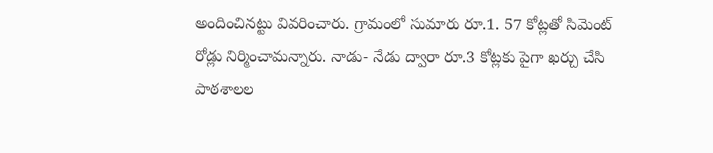అందించినట్టు వివరించారు. గ్రామంలో సుమారు రూ.1. 57 కోట్లతో సిమెంట్ రోడ్లు నిర్మించామన్నారు. నాడు- నేడు ద్వారా రూ.3 కోట్లకు పైగా ఖర్చు చేసి పాఠశాలల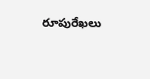రూపురేఖలు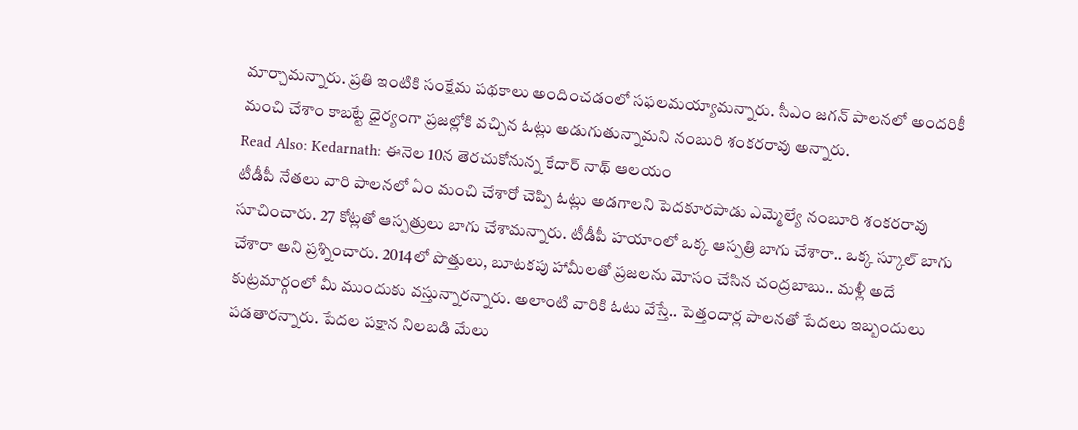మార్చామన్నారు. ప్రతి ఇంటికి సంక్షేమ పథకాలు అందించడంలో సఫలమయ్యామన్నారు. సీఎం జగన్ పాలనలో అందరికీ మంచి చేశాం కాబట్టే ధైర్యంగా ప్రజల్లోకి వచ్చిన ఓట్లు అడుగుతున్నామని నంబురి శంకరరావు అన్నారు.
Read Also: Kedarnath: ఈనెల 10న తెరచుకోనున్న కేదార్ నాథ్ ఆలయం
టీడీపీ నేతలు వారి పాలనలో ఏం మంచి చేశారో చెప్పి ఓట్లు అడగాలని పెదకూరపాడు ఎమ్మెల్యే నంబూరి శంకరరావు సూచించారు. 27 కోట్లతో ఆస్పత్రులు బాగు చేశామన్నారు. టీడీపీ హయాంలో ఒక్క ఆస్పత్రి బాగు చేశారా.. ఒక్క స్కూల్ బాగు చేశారా అని ప్రశ్నించారు. 2014లో పొత్తులు, బూటకపు హామీలతో ప్రజలను మోసం చేసిన చంద్రబాబు.. మళ్లీ అదే కుట్రమార్గంలో మీ ముందుకు వస్తున్నారన్నారు. అలాంటి వారికి ఓటు వేస్తే.. పెత్తందార్ల పాలనతో పేదలు ఇబ్బందులు పడతారన్నారు. పేదల పక్షాన నిలబడి మేలు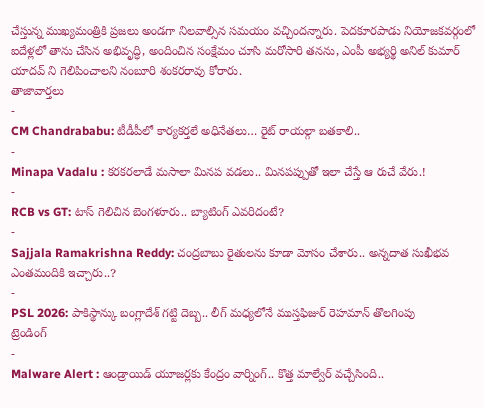చేస్తున్న ముఖ్యమంత్రికి ప్రజలు అండగా నిలవాల్సిన సమయం వచ్చిందన్నారు. పెదకూరపాడు నియోజకవర్గంలో ఐదేళ్లలో తాను చేసిన అభివృద్ధి, అందించిన సంక్షేమం చూసి మరోసారి తనను, ఎంపీ అభ్యర్థి అనిల్ కుమార్ యాదవ్ ని గెలిపించాలని నంబూరి శంకరరావు కోరారు.
తాజావార్తలు
-
CM Chandrababu: టీడీపీలో కార్యకర్తలే అధినేతలు… రైట్ రాయల్గా బతకాలి..
-
Minapa Vadalu : కరకరలాడే మసాలా మినప వడలు.. మినపప్పుతో ఇలా చేస్తే ఆ రుచే వేరు.!
-
RCB vs GT: టాస్ గెలిచిన బెంగళూరు.. బ్యాటింగ్ ఎవరిదంటే?
-
Sajjala Ramakrishna Reddy: చంద్రబాబు రైతులను కూడా మోసం చేశారు.. అన్నదాత సుఖీభవ ఎంతమందికి ఇచ్చారు..?
-
PSL 2026: పాకిస్థాన్కు బంగ్లాదేశ్ గట్టి దెబ్బ.. లీగ్ మధ్యలోనే ముస్తఫిజుర్ రెహమాన్ తొలగింపు
ట్రెండింగ్
-
Malware Alert : ఆండ్రాయిడ్ యూజర్లకు కేంద్రం వార్నింగ్.. కొత్త మాల్వేర్ వచ్చేసింది..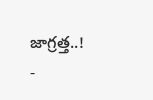జాగ్రత్త..!
-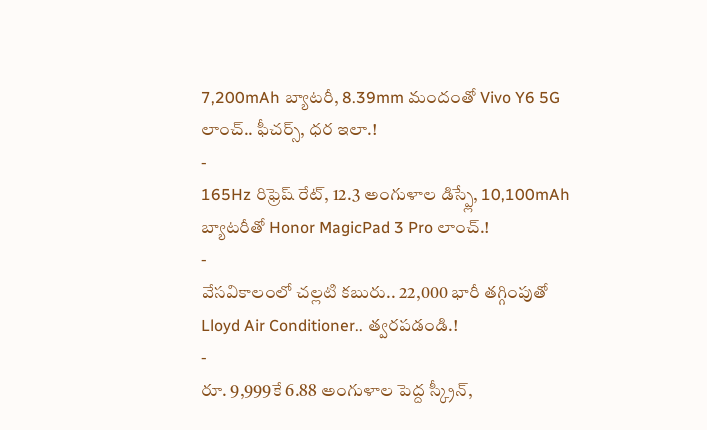7,200mAh బ్యాటరీ, 8.39mm మందంతో Vivo Y6 5G లాంచ్.. ఫీచర్స్, ధర ఇలా.!
-
165Hz రిఫ్రెష్ రేట్, 12.3 అంగుళాల డిస్ప్లే, 10,100mAh బ్యాటరీతో Honor MagicPad 3 Pro లాంచ్.!
-
వేసవికాలంలో చల్లటి కబురు.. 22,000 భారీ తగ్గింపుతో Lloyd Air Conditioner.. త్వరపడండి.!
-
రూ. 9,999కే 6.88 అంగుళాల పెద్ద స్క్రీన్,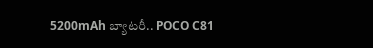5200mAh బ్యాటరీ.. POCO C81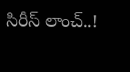సిరీస్ లాంచ్..!